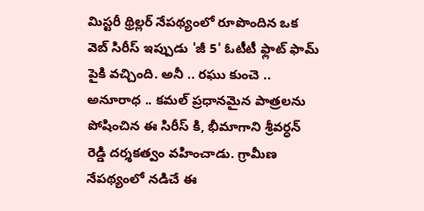మిస్టరీ థ్రిల్లర్ నేపథ్యంలో రూపొందిన ఒక వెబ్ సిరీస్ ఇప్పుడు 'జీ 5' ఓటీటీ ఫ్లాట్ ఫామ్ పైకి వచ్చింది. అనీ .. రఘు కుంచె .. అనూరాధ .. కమల్ ప్రధానమైన పాత్రలను పోషించిన ఈ సిరీస్ కి, భీమాగాని శ్రీవర్ధన్ రెడ్డి దర్శకత్వం వహించాడు. గ్రామీణ నేపథ్యంలో నడిచే ఈ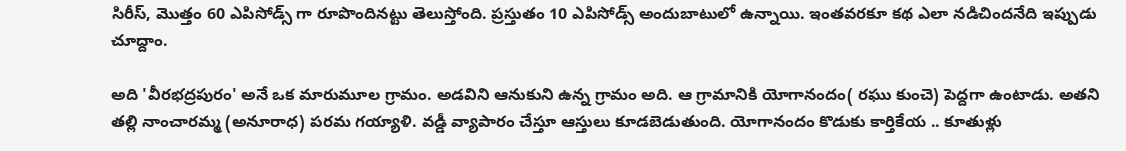సిరీస్, మొత్తం 60 ఎపిసోడ్స్ గా రూపొందినట్టు తెలుస్తోంది. ప్రస్తుతం 10 ఎపిసోడ్స్ అందుబాటులో ఉన్నాయి. ఇంతవరకూ కథ ఎలా నడిచిందనేది ఇప్పుడు చూద్దాం.

అది 'వీరభద్రపురం' అనే ఒక మారుమూల గ్రామం. అడవిని ఆనుకుని ఉన్న గ్రామం అది. ఆ గ్రామానికి యోగానందం( రఘు కుంచె) పెద్దగా ఉంటాడు. అతని తల్లి నాంచారమ్మ (అనూరాధ) పరమ గయ్యాళి. వడ్డీ వ్యాపారం చేస్తూ ఆస్తులు కూడబెడుతుంది. యోగానందం కొడుకు కార్తికేయ .. కూతుళ్లు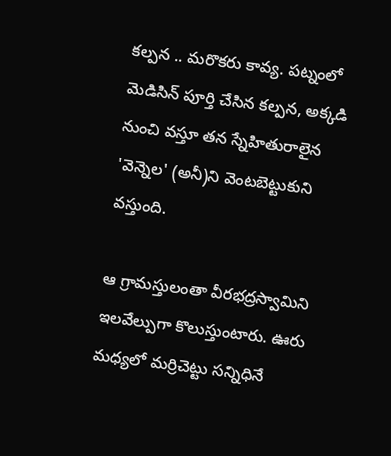కల్పన .. మరొకరు కావ్య. పట్నంలో మెడిసిన్ పూర్తి చేసిన కల్పన, అక్కడి నుంచి వస్తూ తన స్నేహితురాలైన 'వెన్నెల' (అనీ)ని వెంటబెట్టుకుని వస్తుంది.

ఆ గ్రామస్తులంతా వీరభద్రస్వామిని ఇలవేల్పుగా కొలుస్తుంటారు. ఊరు మధ్యలో మర్రిచెట్టు సన్నిధినే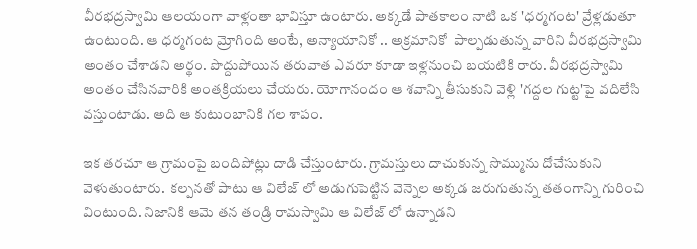వీరభద్రస్వామి ఆలయంగా వాళ్లంతా భావిస్తూ ఉంటారు. అక్కడే పాతకాలం నాటి ఒక 'ధర్మగంట' వ్రేళ్లడుతూ ఉంటుంది. ఆ ధర్మగంట మ్రోగింది అంటే, అన్యాయానికో .. అక్రమానికో  పాల్పడుతున్న వారిని వీరభద్రస్వామి అంతం చేశాడని అర్థం. పొద్దుపోయిన తరువాత ఎవరూ కూడా ఇళ్లనుంచి బయటికి రారు. వీరభద్రస్వామి అంతం చేసినవారికి అంతక్రియలు చేయరు. యోగానందం ఆ శవాన్ని తీసుకుని వెళ్లి 'గద్దల గుట్ట'పై వదిలేసి వస్తుంటాడు. అది ఆ కుటుంబానికి గల శాపం.

ఇక తరచూ ఆ గ్రామంపై బందిపోట్లు దాడి చేస్తుంటారు. గ్రామస్తులు దాచుకున్న సొమ్మును దోచేసుకుని వెళుతుంటారు.  కల్పనతో పాటు ఆ విలేజ్ లో అడుగుపెట్టిన వెన్నెల అక్కడ జరుగుతున్న తతంగాన్ని గురించి వింటుంది. నిజానికి ఆమె తన తండ్రి రామస్వామి ఆ విలేజ్ లో ఉన్నాడని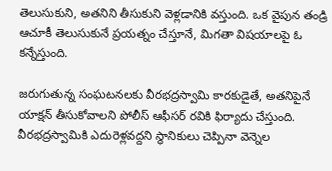తెలుసుకుని, అతనిని తీసుకుని వెళ్లడానికి వస్తుంది. ఒక వైపున తండ్రి ఆచూకీ తెలుసుకునే ప్రయత్నం చేస్తూనే, మిగతా విషయాలపై ఓ కన్నేస్తుంది.

జరుగుతున్న సంఘటనలకు వీరభద్రస్వామి కారకుడైతే, అతనిపైనే యాక్షన్ తీసుకోవాలని పోలీస్ ఆఫీసర్ రవికి ఫిర్యాదు చేస్తుంది. వీరభద్రస్వామికి ఎదురెళ్లవద్దని స్థానికులు చెప్పినా వెన్నెల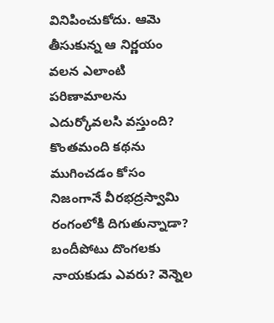వినిపించుకోదు. ఆమె తీసుకున్న ఆ నిర్ణయం వలన ఎలాంటి పరిణామాలను ఎదుర్కోవలసి వస్తుంది? కొంతమంది కథను ముగించడం కోసం నిజంగానే వీరభద్రస్వామి రంగంలోకి దిగుతున్నాడా? బందీపోటు దొంగలకు నాయకుడు ఎవరు? వెన్నెల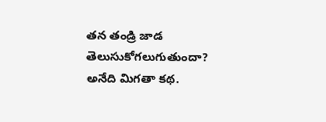తన తండ్రి జాడ తెలుసుకోగలుగుతుందా? అనేది మిగతా కథ.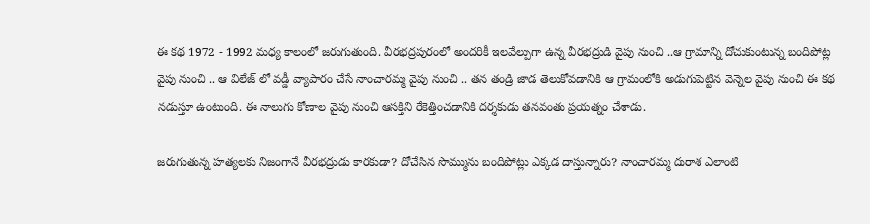ఈ కథ 1972 - 1992 మధ్య కాలంలో జరుగుతుంది. వీరభద్రపురంలో అందరికీ ఇలవేల్పుగా ఉన్న వీరభద్రుడి వైపు నుంచి ..ఆ గ్రామాన్ని దోచుకుంటున్న బందిపోట్ల వైపు నుంచి .. ఆ విలేజ్ లో వడ్డీ వ్యాపారం చేసే నాంచారమ్మ వైపు నుంచి .. తన తండ్రి జాడ తెలుకోవడానికి ఆ గ్రామంలోకి అడుగుపెట్టిన వెన్నెల వైపు నుంచి ఈ కథ నడుస్తూ ఉంటుంది. ఈ నాలుగు కోణాల వైపు నుంచి ఆసక్తిని రేకెత్తించడానికి దర్శకుడు తనవంతు ప్రయత్నం చేశాడు.

జరుగుతున్న హత్యలకు నిజంగానే వీరభద్రుడు కారకుడా? దోచేసిన సొమ్మును బందిపోట్లు ఎక్కడ దాస్తున్నారు? నాంచారమ్మ దురాశ ఎలాంటి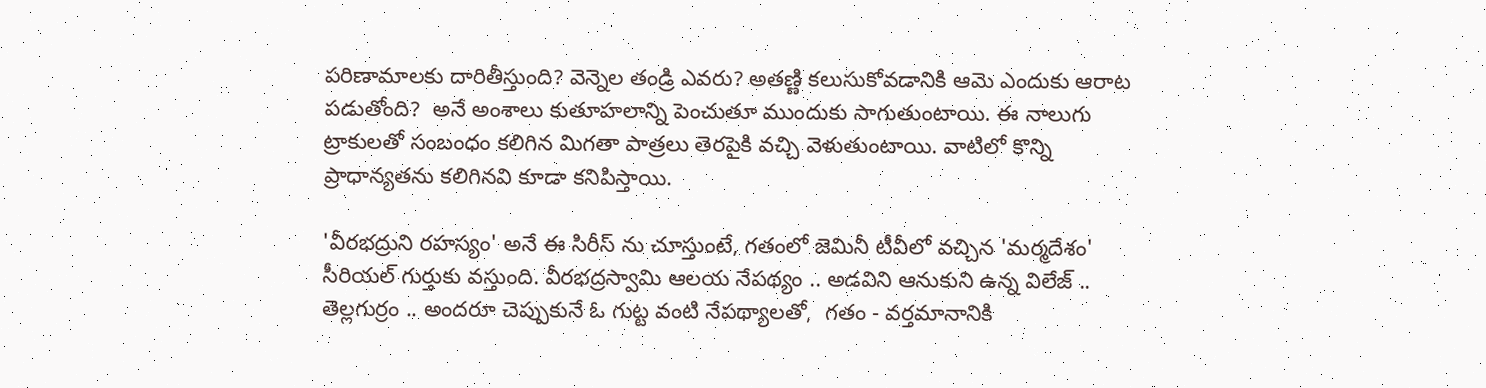పరిణామాలకు దారితీస్తుంది? వెన్నెల తండ్రి ఎవరు? అతణ్ణి కలుసుకోవడానికి ఆమె ఎందుకు ఆరాట పడుతోంది?  అనే అంశాలు కుతూహలాన్ని పెంచుతూ ముందుకు సాగుతుంటాయి. ఈ నాలుగు ట్రాకులతో సంబంధం కలిగిన మిగతా పాత్రలు తెరపైకి వచ్చి వెళుతుంటాయి. వాటిలో కొన్ని ప్రాధాన్యతను కలిగినవి కూడా కనిపిస్తాయి.

'వీరభద్రుని రహస్యం' అనే ఈ సిరీస్ ను చూస్తుంటే, గతంలో జెమినీ టీవీలో వచ్చిన 'మర్మదేశం' సీరియల్ గుర్తుకు వస్తుంది. వీరభద్రస్వామి ఆలయ నేపథ్యం .. అడవిని ఆనుకుని ఉన్న విలేజ్ .. తెల్లగుర్రం .. అందరూ చెప్పుకునే ఓ గుట్ట వంటి నేపథ్యాలతో,  గతం - వర్తమానానికి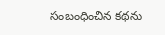సంబంధించిన కథను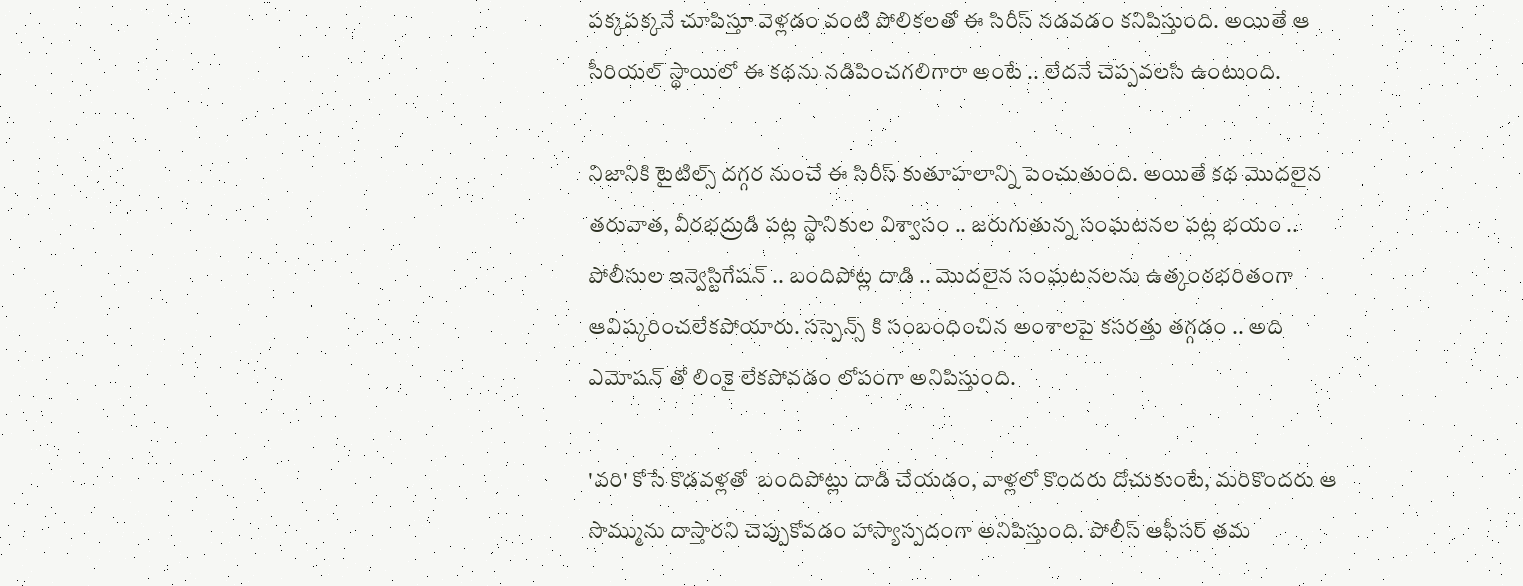పక్కపక్కనే చూపిస్తూ వెళ్లడం వంటి పోలికలతో ఈ సిరీస్ నడవడం కనిపిస్తుంది. అయితే ఆ సీరియల్ స్థాయిలో ఈ కథను నడిపించగలిగారా అంటే .. లేదనే చెప్పవలసి ఉంటుంది.

నిజానికి టైటిల్స్ దగ్గర నుంచే ఈ సిరీస్ కుతూహలాన్ని పెంచుతుంది. అయితే కథ మొదలైన తరువాత, వీరభద్రుడి పట్ల స్థానికుల విశ్వాసం .. జరుగుతున్న సంఘటనల పట్ల భయం .. పోలీసుల ఇన్వెస్టిగేషన్ .. బందిపోట్ల దాడి .. మొదలైన సంఘటనలను ఉత్కంఠభరితంగా ఆవిష్కరించలేకపోయారు. సస్పెన్స్ కి సంబంధించిన అంశాలపై కసరత్తు తగ్గడం .. అది ఎమోషన్ తో లింకై లేకపోవడం లోపంగా అనిపిస్తుంది.

'వరి' కోసే కొడవళ్లతో  బందిపోట్లు దాడి చేయడం, వాళ్లలో కొందరు దోచుకుంటే, మరికొందరు ఆ సొమ్మును దాస్తారని చెప్పుకోవడం హాస్యాస్పదంగా అనిపిస్తుంది. పోలీస్ ఆఫీసర్ తమ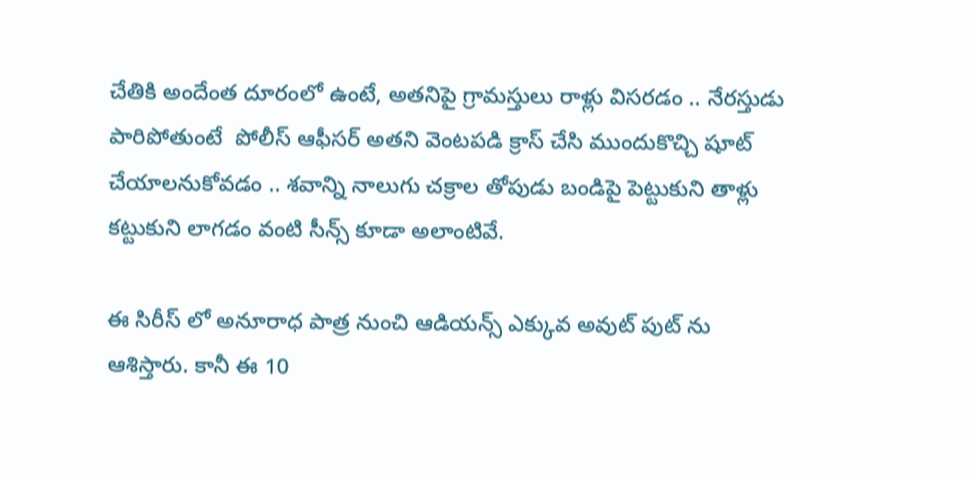చేతికి అందేంత దూరంలో ఉంటే, అతనిపై గ్రామస్తులు రాళ్లు విసరడం .. నేరస్తుడు పారిపోతుంటే  పోలీస్ ఆఫీసర్ అతని వెంటపడి క్రాస్ చేసి ముందుకొచ్చి షూట్ చేయాలనుకోవడం .. శవాన్ని నాలుగు చక్రాల తోపుడు బండిపై పెట్టుకుని తాళ్లు కట్టుకుని లాగడం వంటి సీన్స్ కూడా అలాంటివే.

ఈ సిరీస్ లో అనూరాధ పాత్ర నుంచి ఆడియన్స్ ఎక్కువ అవుట్ పుట్ ను ఆశిస్తారు. కానీ ఈ 10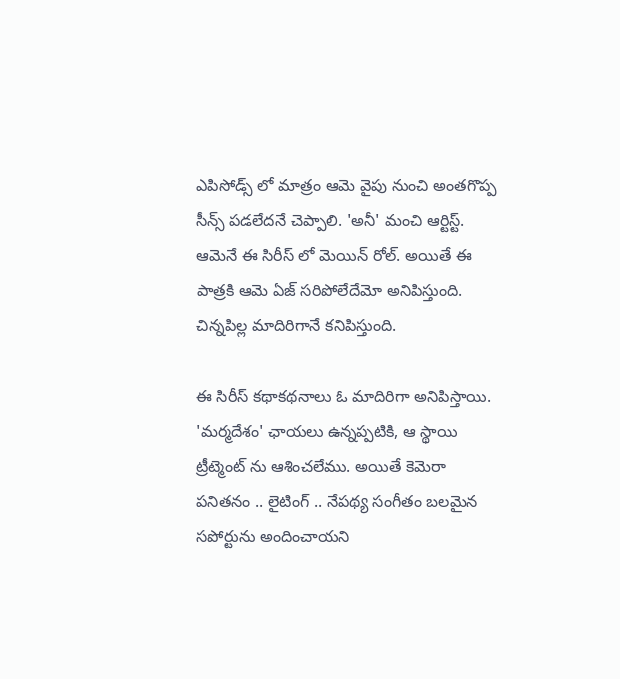ఎపిసోడ్స్ లో మాత్రం ఆమె వైపు నుంచి అంతగొప్ప సీన్స్ పడలేదనే చెప్పాలి. 'అనీ' మంచి ఆర్టిస్ట్. ఆమెనే ఈ సిరీస్ లో మెయిన్ రోల్. అయితే ఈ పాత్రకి ఆమె ఏజ్ సరిపోలేదేమో అనిపిస్తుంది. చిన్నపిల్ల మాదిరిగానే కనిపిస్తుంది.

ఈ సిరీస్ కథాకథనాలు ఓ మాదిరిగా అనిపిస్తాయి. 'మర్మదేశం' ఛాయలు ఉన్నప్పటికి, ఆ స్థాయి ట్రీట్మెంట్ ను ఆశించలేము. అయితే కెమెరా పనితనం .. లైటింగ్ .. నేపథ్య సంగీతం బలమైన సపోర్టును అందించాయని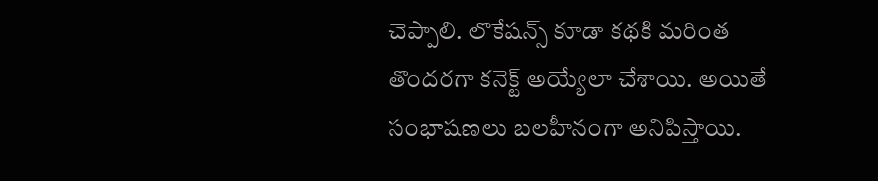చెప్పాలి. లొకేషన్స్ కూడా కథకి మరింత తొందరగా కనెక్ట్ అయ్యేలా చేశాయి. అయితే సంభాషణలు బలహీనంగా అనిపిస్తాయి.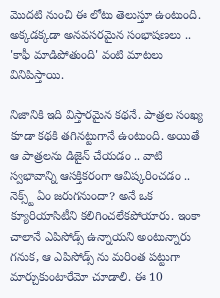మొదటి నుంచి ఈ లోటు తెలుస్తూ ఉంటుంది. అక్కడక్కడా అనవసరమైన సంభాషణలు .. 'కాఫీ మాడిపోతుంది' వంటి మాటలు వినిపిస్తాయి.

నిజానికి ఇది విస్తారమైన కథనే. పాత్రల సంఖ్య కూడా కథకి తగినట్టుగానే ఉంటుంది. అయితే ఆ పాత్రలను డిజైన్ చేయడం .. వాటి స్వభావాన్ని ఆసక్తికరంగా ఆవిష్కరించడం .. నెక్స్ట్ ఏం జరుగనుందా? అనే ఒక క్యూరియాసిటీని కలిగించలేకపోయారు. ఇంకా చాలానే ఎపిసోడ్స్ ఉన్నాయని అంటున్నారు గనుక, ఆ ఎపిసోడ్స్ ను మరింత పట్టుగా మార్చుకుంటారేమో చూడాలి. ఈ 10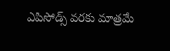ఎపిసోడ్స్ వరకు మాత్రమే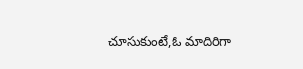చూసుకుంటే,ఓ మాదిరిగా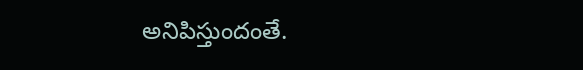అనిపిస్తుందంతే.